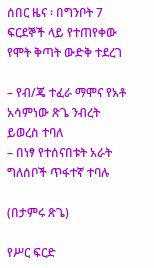ሰበር ዜና ፡ በግንቦት 7 ፍርደኞች ላይ የተጠየቀው የሞት ቅጣት ውድቅ ተደረገ

– የብ/ጄ ተፈራ ማሞና የአቶ አሳምነው ጽጌ ንብረት ይወረስ ተባለ
– በነፃ የተሰናበቱት አራት ግለሰቦች ጥፋተኛ ተባሉ

(በታምሩ ጽጌ)

የሥር ፍርድ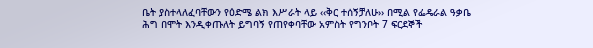ቤት ያስተላለፈባቸውን የዕድሜ ልክ እሥራት ላይ ‹‹ቅር ተሰኝቻለሁ›› በሚል የፌዴራል ዓቃቤ ሕግ በሞት እንዲቀጡለት ይግባኝ የጠየቀባቸው አምስት የግንቦት 7 ፍርደኞች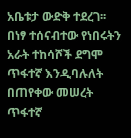አቤቱታ ውድቅ ተደረገ፡፡ በነፃ ተሰናብተው የነበሩትን አራት ተከሳሾች ደግሞ ጥፋተኛ እንዲባሉለት በጠየቀው መሠረት ጥፋተኛ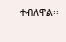ተብለዋል፡፡